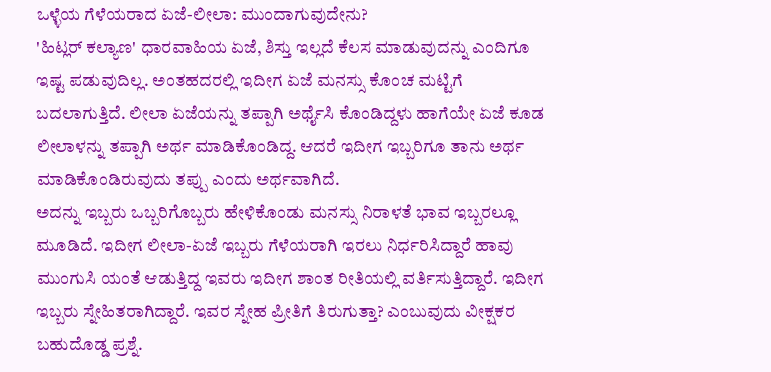ಒಳ್ಳೆಯ ಗೆಳೆಯರಾದ ಏಜೆ-ಲೀಲಾ: ಮುಂದಾಗುವುದೇನು?
'ಹಿಟ್ಲರ್ ಕಲ್ಯಾಣ' ಧಾರವಾಹಿಯ ಏಜೆ, ಶಿಸ್ತು ಇಲ್ಲದೆ ಕೆಲಸ ಮಾಡುವುದನ್ನು ಎಂದಿಗೂ ಇಷ್ಟ ಪಡುವುದಿಲ್ಲ. ಅಂತಹದರಲ್ಲಿ ಇದೀಗ ಏಜೆ ಮನಸ್ಸು ಕೊಂಚ ಮಟ್ಟಿಗೆ ಬದಲಾಗುತ್ತಿದೆ. ಲೀಲಾ ಏಜೆಯನ್ನು ತಪ್ಪಾಗಿ ಅರ್ಥೈಸಿ ಕೊಂಡಿದ್ದಳು ಹಾಗೆಯೇ ಏಜೆ ಕೂಡ ಲೀಲಾಳನ್ನು ತಪ್ಪಾಗಿ ಅರ್ಥ ಮಾಡಿಕೊಂಡಿದ್ದ. ಆದರೆ ಇದೀಗ ಇಬ್ಬರಿಗೂ ತಾನು ಅರ್ಥ ಮಾಡಿಕೊಂಡಿರುವುದು ತಪ್ಪು ಎಂದು ಅರ್ಥವಾಗಿದೆ.
ಅದನ್ನು ಇಬ್ಬರು ಒಬ್ಬರಿಗೊಬ್ಬರು ಹೇಳಿಕೊಂಡು ಮನಸ್ಸು ನಿರಾಳತೆ ಭಾವ ಇಬ್ಬರಲ್ಲೂ ಮೂಡಿದೆ. ಇದೀಗ ಲೀಲಾ-ಏಜೆ ಇಬ್ಬರು ಗೆಳೆಯರಾಗಿ ಇರಲು ನಿರ್ಧರಿಸಿದ್ದಾರೆ ಹಾವು ಮುಂಗುಸಿ ಯಂತೆ ಆಡುತ್ತಿದ್ದ ಇವರು ಇದೀಗ ಶಾಂತ ರೀತಿಯಲ್ಲಿ ವರ್ತಿಸುತ್ತಿದ್ದಾರೆ. ಇದೀಗ ಇಬ್ಬರು ಸ್ನೇಹಿತರಾಗಿದ್ದಾರೆ. ಇವರ ಸ್ನೇಹ ಪ್ರೀತಿಗೆ ತಿರುಗುತ್ತಾ? ಎಂಬುವುದು ವೀಕ್ಷಕರ ಬಹುದೊಡ್ಡ ಪ್ರಶ್ನೆ.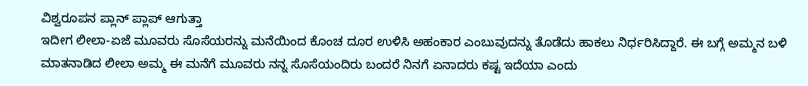ವಿಶ್ವರೂಪನ ಪ್ಲಾನ್ ಪ್ಲಾಪ್ ಆಗುತ್ತಾ
ಇದೀಗ ಲೀಲಾ-ಏಜೆ ಮೂವರು ಸೊಸೆಯರನ್ನು ಮನೆಯಿಂದ ಕೊಂಚ ದೂರ ಉಳಿಸಿ ಅಹಂಕಾರ ಎಂಬುವುದನ್ನು ತೊಡೆದು ಹಾಕಲು ನಿರ್ಧರಿಸಿದ್ದಾರೆ. ಈ ಬಗ್ಗೆ ಅಮ್ಮನ ಬಳಿ ಮಾತನಾಡಿದ ಲೀಲಾ ಅಮ್ಮ ಈ ಮನೆಗೆ ಮೂವರು ನನ್ನ ಸೊಸೆಯಂದಿರು ಬಂದರೆ ನಿನಗೆ ಏನಾದರು ಕಷ್ಟ ಇದೆಯಾ ಎಂದು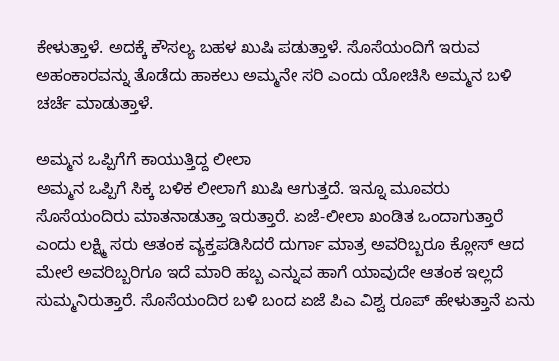ಕೇಳುತ್ತಾಳೆ. ಅದಕ್ಕೆ ಕೌಸಲ್ಯ ಬಹಳ ಖುಷಿ ಪಡುತ್ತಾಳೆ. ಸೊಸೆಯಂದಿಗೆ ಇರುವ ಅಹಂಕಾರವನ್ನು ತೊಡೆದು ಹಾಕಲು ಅಮ್ಮನೇ ಸರಿ ಎಂದು ಯೋಚಿಸಿ ಅಮ್ಮನ ಬಳಿ ಚರ್ಚೆ ಮಾಡುತ್ತಾಳೆ.

ಅಮ್ಮನ ಒಪ್ಪಿಗೆಗೆ ಕಾಯುತ್ತಿದ್ದ ಲೀಲಾ
ಅಮ್ಮನ ಒಪ್ಪಿಗೆ ಸಿಕ್ಕ ಬಳಿಕ ಲೀಲಾಗೆ ಖುಷಿ ಆಗುತ್ತದೆ. ಇನ್ನೂ ಮೂವರು ಸೊಸೆಯಂದಿರು ಮಾತನಾಡುತ್ತಾ ಇರುತ್ತಾರೆ. ಏಜೆ-ಲೀಲಾ ಖಂಡಿತ ಒಂದಾಗುತ್ತಾರೆ ಎಂದು ಲಕ್ಷ್ಮಿ ಸರು ಆತಂಕ ವ್ಯಕ್ತಪಡಿಸಿದರೆ ದುರ್ಗಾ ಮಾತ್ರ ಅವರಿಬ್ಬರೂ ಕ್ಲೋಸ್ ಆದ ಮೇಲೆ ಅವರಿಬ್ಬರಿಗೂ ಇದೆ ಮಾರಿ ಹಬ್ಬ ಎನ್ನುವ ಹಾಗೆ ಯಾವುದೇ ಆತಂಕ ಇಲ್ಲದೆ ಸುಮ್ಮನಿರುತ್ತಾರೆ. ಸೊಸೆಯಂದಿರ ಬಳಿ ಬಂದ ಏಜೆ ಪಿಎ ವಿಶ್ವ ರೂಪ್ ಹೇಳುತ್ತಾನೆ ಏನು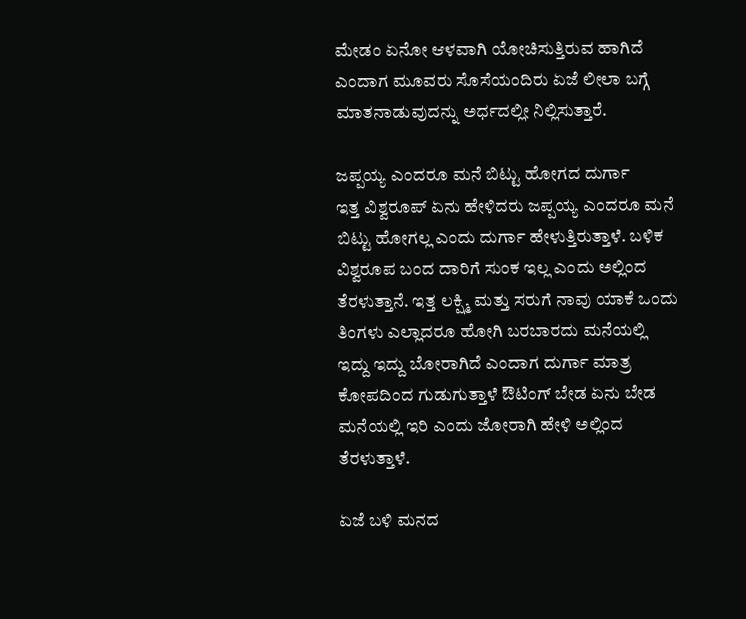ಮೇಡಂ ಏನೋ ಆಳವಾಗಿ ಯೋಚಿಸುತ್ತಿರುವ ಹಾಗಿದೆ ಎಂದಾಗ ಮೂವರು ಸೊಸೆಯಂದಿರು ಏಜೆ ಲೀಲಾ ಬಗ್ಗೆ ಮಾತನಾಡುವುದನ್ನು ಅರ್ಧದಲ್ಲೀ ನಿಲ್ಲಿಸುತ್ತಾರೆ.

ಜಪ್ಪಯ್ಯ ಎಂದರೂ ಮನೆ ಬಿಟ್ಟು ಹೋಗದ ದುರ್ಗಾ
ಇತ್ತ ವಿಶ್ವರೂಪ್ ಏನು ಹೇಳಿದರು ಜಪ್ಪಯ್ಯ ಎಂದರೂ ಮನೆ ಬಿಟ್ಟು ಹೋಗಲ್ಲ ಎಂದು ದುರ್ಗಾ ಹೇಳುತ್ತಿರುತ್ತಾಳೆ. ಬಳಿಕ ವಿಶ್ವರೂಪ ಬಂದ ದಾರಿಗೆ ಸುಂಕ ಇಲ್ಲ ಎಂದು ಅಲ್ಲಿಂದ ತೆರಳುತ್ತಾನೆ. ಇತ್ತ ಲಕ್ಷ್ಮಿ ಮತ್ತು ಸರುಗೆ ನಾವು ಯಾಕೆ ಒಂದು ತಿಂಗಳು ಎಲ್ಲಾದರೂ ಹೋಗಿ ಬರಬಾರದು ಮನೆಯಲ್ಲಿ ಇದ್ದು ಇದ್ದು ಬೋರಾಗಿದೆ ಎಂದಾಗ ದುರ್ಗಾ ಮಾತ್ರ ಕೋಪದಿಂದ ಗುಡುಗುತ್ತಾಳೆ ಔಟಿಂಗ್ ಬೇಡ ಏನು ಬೇಡ ಮನೆಯಲ್ಲಿ ಇರಿ ಎಂದು ಜೋರಾಗಿ ಹೇಳಿ ಅಲ್ಲಿಂದ ತೆರಳುತ್ತಾಳೆ.

ಏಜೆ ಬಳಿ ಮನದ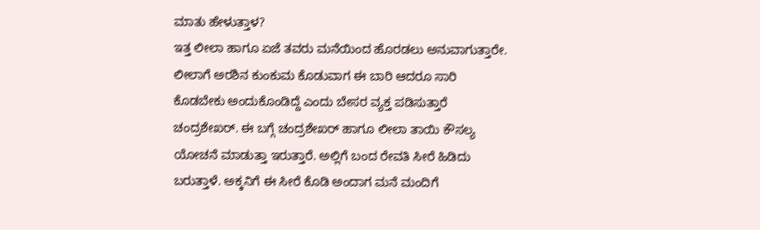ಮಾತು ಹೇಳುತ್ತಾಳ?
ಇತ್ತ ಲೀಲಾ ಹಾಗೂ ಏಜೆ ತವರು ಮನೆಯಿಂದ ಹೊರಡಲು ಅನುವಾಗುತ್ತಾರೇ. ಲೀಲಾಗೆ ಅರಶಿನ ಕುಂಕುಮ ಕೊಡುವಾಗ ಈ ಬಾರಿ ಆದರೂ ಸಾರಿ ಕೊಡಬೇಕು ಅಂದುಕೊಂಡಿದ್ದೆ ಎಂದು ಬೇಸರ ವ್ಯಕ್ತ ಪಡಿಸುತ್ತಾರೆ ಚಂದ್ರಶೇಖರ್. ಈ ಬಗ್ಗೆ ಚಂದ್ರಶೇಖರ್ ಹಾಗೂ ಲೀಲಾ ತಾಯಿ ಕೌಸಲ್ಯ ಯೋಚನೆ ಮಾಡುತ್ತಾ ಇರುತ್ತಾರೆ. ಅಲ್ಲಿಗೆ ಬಂದ ರೇವತಿ ಸೀರೆ ಹಿಡಿದು ಬರುತ್ತಾಳೆ. ಅಕ್ಕನಿಗೆ ಈ ಸೀರೆ ಕೊಡಿ ಅಂದಾಗ ಮನೆ ಮಂದಿಗೆ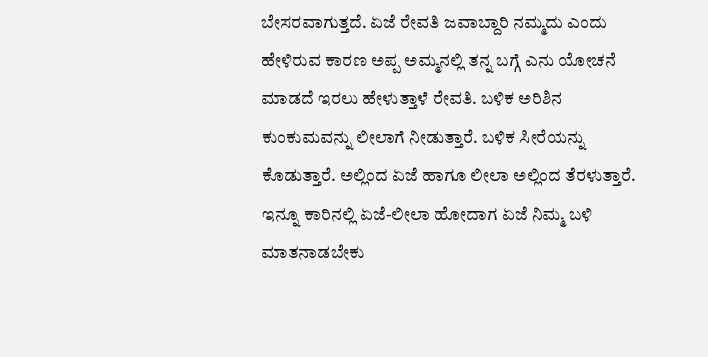ಬೇಸರವಾಗುತ್ತದೆ. ಏಜೆ ರೇವತಿ ಜವಾಬ್ದಾರಿ ನಮ್ಮದು ಎಂದು ಹೇಳಿರುವ ಕಾರಣ ಅಪ್ಪ ಅಮ್ಮನಲ್ಲಿ ತನ್ನ ಬಗ್ಗೆ ಎನು ಯೋಚನೆ ಮಾಡದೆ ಇರಲು ಹೇಳುತ್ತಾಳೆ ರೇವತಿ. ಬಳಿಕ ಅರಿಶಿನ ಕುಂಕುಮವನ್ನು ಲೀಲಾಗೆ ನೀಡುತ್ತಾರೆ. ಬಳಿಕ ಸೀರೆಯನ್ನು ಕೊಡುತ್ತಾರೆ. ಅಲ್ಲಿಂದ ಏಜೆ ಹಾಗೂ ಲೀಲಾ ಅಲ್ಲಿಂದ ತೆರಳುತ್ತಾರೆ. ಇನ್ನೂ ಕಾರಿನಲ್ಲಿ ಏಜೆ-ಲೀಲಾ ಹೋದಾಗ ಏಜೆ ನಿಮ್ಮ ಬಳಿ ಮಾತನಾಡಬೇಕು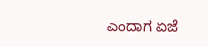ಎಂದಾಗ ಏಜೆ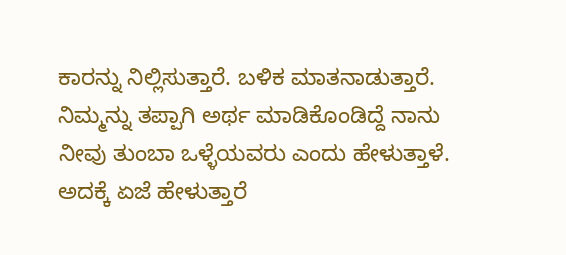ಕಾರನ್ನು ನಿಲ್ಲಿಸುತ್ತಾರೆ. ಬಳಿಕ ಮಾತನಾಡುತ್ತಾರೆ. ನಿಮ್ಮನ್ನು ತಪ್ಪಾಗಿ ಅರ್ಥ ಮಾಡಿಕೊಂಡಿದ್ದೆ ನಾನು ನೀವು ತುಂಬಾ ಒಳ್ಳೆಯವರು ಎಂದು ಹೇಳುತ್ತಾಳೆ. ಅದಕ್ಕೆ ಏಜೆ ಹೇಳುತ್ತಾರೆ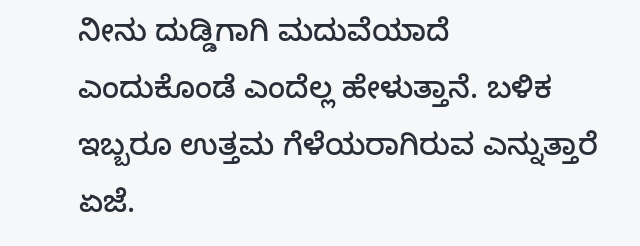ನೀನು ದುಡ್ಡಿಗಾಗಿ ಮದುವೆಯಾದೆ ಎಂದುಕೊಂಡೆ ಎಂದೆಲ್ಲ ಹೇಳುತ್ತಾನೆ. ಬಳಿಕ ಇಬ್ಬರೂ ಉತ್ತಮ ಗೆಳೆಯರಾಗಿರುವ ಎನ್ನುತ್ತಾರೆ ಏಜೆ.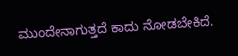ಮುಂದೇನಾಗುತ್ತದೆ ಕಾದು ನೋಡಬೇಕಿದೆ.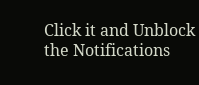Click it and Unblock the Notifications